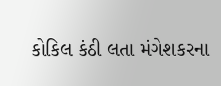કોકિલ કંઠી લતા મંગેશકરના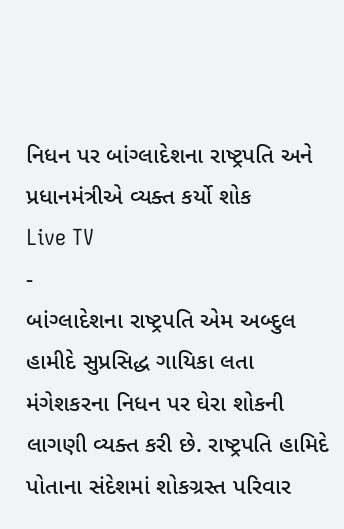નિધન પર બાંગ્લાદેશના રાષ્ટ્રપતિ અને પ્રધાનમંત્રીએ વ્યક્ત કર્યો શોક
Live TV
-
બાંગ્લાદેશના રાષ્ટ્રપતિ એમ અબ્દુલ હામીદે સુપ્રસિદ્ધ ગાયિકા લતા મંગેશકરના નિધન પર ઘેરા શોકની લાગણી વ્યક્ત કરી છે. રાષ્ટ્રપતિ હામિદે પોતાના સંદેશમાં શોકગ્રસ્ત પરિવાર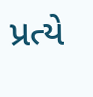પ્રત્યે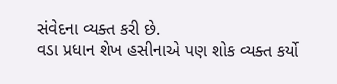સંવેદના વ્યક્ત કરી છે.
વડા પ્રધાન શેખ હસીનાએ પણ શોક વ્યક્ત કર્યો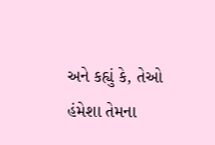અને કહ્યું કે, તેઓ હંમેશા તેમના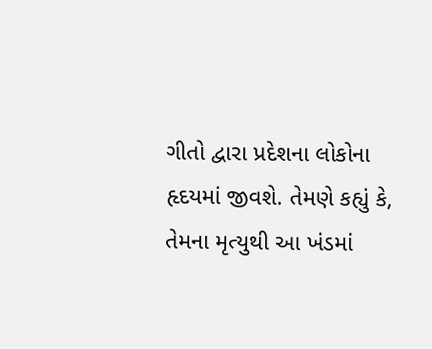ગીતો દ્વારા પ્રદેશના લોકોના હૃદયમાં જીવશે. તેમણે કહ્યું કે, તેમના મૃત્યુથી આ ખંડમાં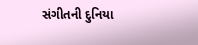સંગીતની દુનિયા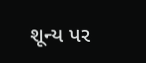શૂન્ય પર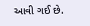આવી ગઈ છે.